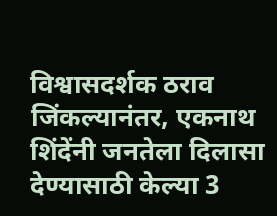विश्वासदर्शक ठराव जिंकल्यानंतर, एकनाथ शिंदेंनी जनतेला दिलासा देण्यासाठी केल्या 3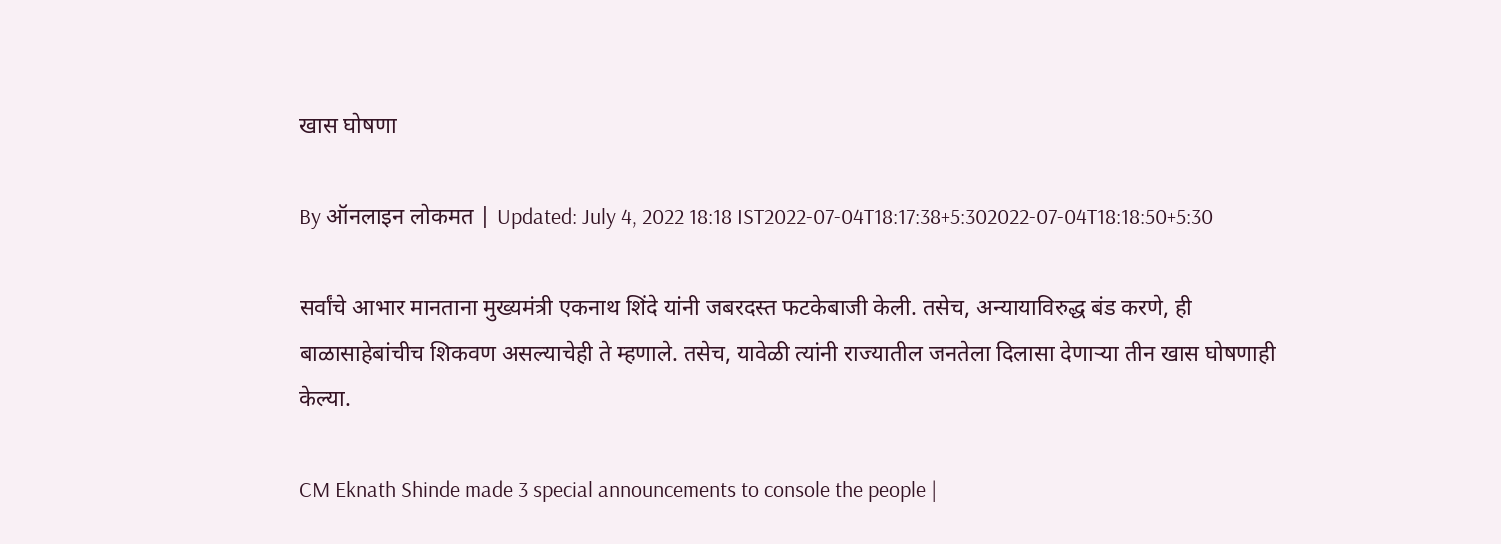खास घोषणा

By ऑनलाइन लोकमत | Updated: July 4, 2022 18:18 IST2022-07-04T18:17:38+5:302022-07-04T18:18:50+5:30

सर्वांचे आभार मानताना मुख्यमंत्री एकनाथ शिंदे यांनी जबरदस्त फटकेबाजी केली. तसेच, अन्यायाविरुद्ध बंड करणे, ही बाळासाहेबांचीच शिकवण असल्याचेही ते म्हणाले. तसेच, यावेळी त्यांनी राज्यातील जनतेला दिलासा देणाऱ्या तीन खास घोषणाही केल्या.

CM Eknath Shinde made 3 special announcements to console the people |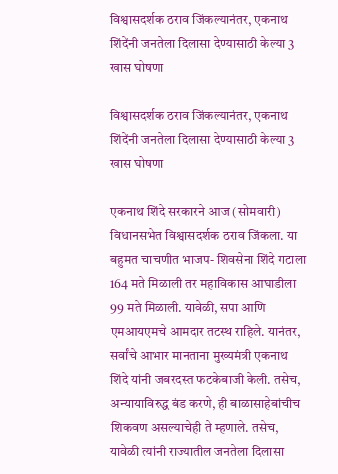विश्वासदर्शक ठराव जिंकल्यानंतर, एकनाथ शिंदेंनी जनतेला दिलासा देण्यासाठी केल्या 3 खास घोषणा

विश्वासदर्शक ठराव जिंकल्यानंतर, एकनाथ शिंदेंनी जनतेला दिलासा देण्यासाठी केल्या 3 खास घोषणा

एकनाथ शिंदे सरकारने आज (सोमवारी) विधानसभेत विश्वासदर्शक ठराव जिंकला. या बहुमत चाचणीत भाजप- शिवसेना शिंदे गटाला 164 मते मिळाली तर महाविकास आघाडीला 99 मते मिळाली. यावेळी, सपा आणि एमआयएमचे आमदार तटस्थ राहिले. यानंतर, सर्वांचे आभार मानताना मुख्यमंत्री एकनाथ शिंदे यांनी जबरदस्त फटकेबाजी केली. तसेच, अन्यायाविरुद्ध बंड करणे, ही बाळासाहेबांचीच शिकवण असल्याचेही ते म्हणाले. तसेच, यावेळी त्यांनी राज्यातील जनतेला दिलासा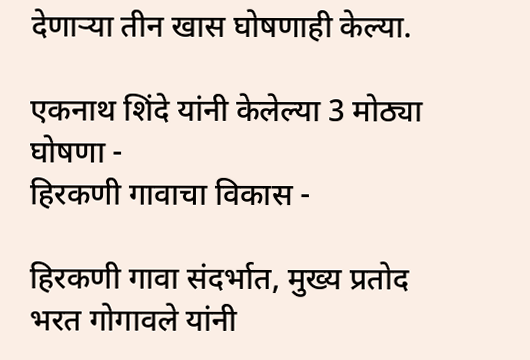देणाऱ्या तीन खास घोषणाही केल्या.

एकनाथ शिंदे यांनी केलेल्या 3 मोठ्या घोषणा -
हिरकणी गावाचा विकास -

हिरकणी गावा संदर्भात, मुख्य प्रतोद भरत गोगावले यांनी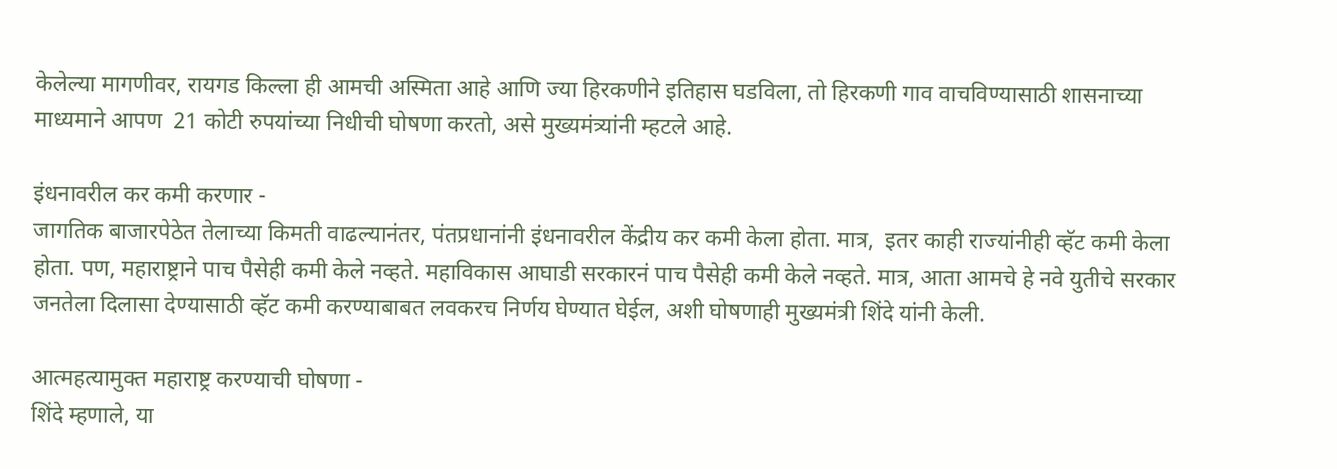केलेल्या मागणीवर, रायगड किल्ला ही आमची अस्मिता आहे आणि ज्या हिरकणीने इतिहास घडविला, तो हिरकणी गाव वाचविण्यासाठी शासनाच्या माध्यमाने आपण  21 कोटी रुपयांच्या निधीची घोषणा करतो, असे मुख्यमंत्र्यांनी म्हटले आहे.

इंधनावरील कर कमी करणार -
जागतिक बाजारपेठेत तेलाच्या किमती वाढल्यानंतर, पंतप्रधानांनी इंधनावरील केंद्रीय कर कमी केला होता. मात्र,  इतर काही राज्यांनीही व्हॅट कमी केला होता. पण, महाराष्ट्राने पाच पैसेही कमी केले नव्हते. महाविकास आघाडी सरकारनं पाच पैसेही कमी केले नव्हते. मात्र, आता आमचे हे नवे युतीचे सरकार जनतेला दिलासा देण्यासाठी व्हॅट कमी करण्याबाबत लवकरच निर्णय घेण्यात घेईल, अशी घोषणाही मुख्यमंत्री शिंदे यांनी केली.

आत्महत्यामुक्त महाराष्ट्र करण्याची घोषणा -
शिंदे म्हणाले, या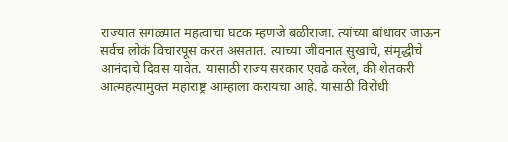राज्यात सगळ्यात महत्वाचा घटक म्हणजे बळीराजा. त्यांच्या बांधावर जाऊन सर्वच लोकं विचारपूस करत असतात. त्याच्या जीवनात सुखाचे, संमृद्धीचे आनंदाचे दिवस यावेत. यासाठी राज्य सरकार एवढे करेल, की शेतकरी आत्महत्यामुक्त महाराष्ट्र आम्हाला करायचा आहे. यासाठी विरोधी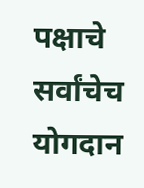पक्षाचे सर्वांचेच योगदान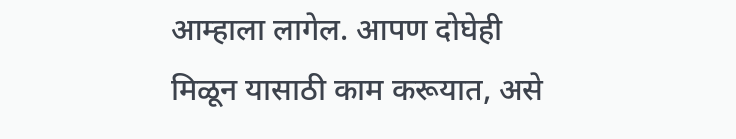आम्हाला लागेल. आपण दोघेही मिळून यासाठी काम करूयात, असे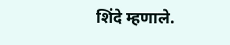शिंदे म्हणाले.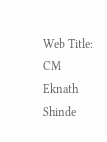Web Title: CM Eknath Shinde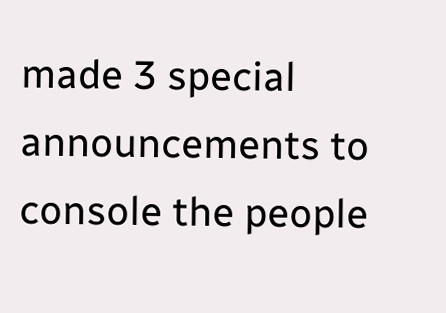made 3 special announcements to console the people